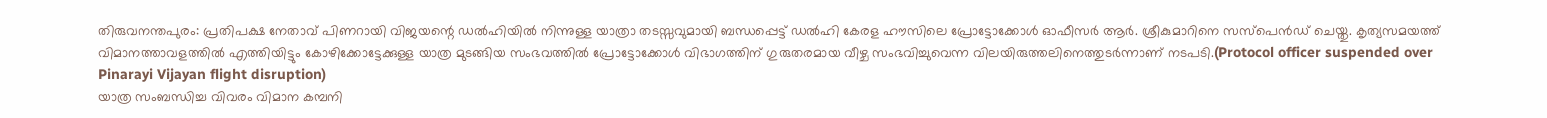തിരുവനന്തപുരം: പ്രതിപക്ഷ നേതാവ് പിണറായി വിജയന്റെ ഡൽഹിയിൽ നിന്നുള്ള യാത്രാ തടസ്സവുമായി ബന്ധപ്പെട്ട് ഡൽഹി കേരള ഹൗസിലെ പ്രോട്ടോക്കോൾ ഓഫീസർ ആർ. ശ്രീകുമാറിനെ സസ്പെൻഡ് ചെയ്തു. കൃത്യസമയത്ത് വിമാനത്താവളത്തിൽ എത്തിയിട്ടും കോഴിക്കോട്ടേക്കുള്ള യാത്ര മുടങ്ങിയ സംഭവത്തിൽ പ്രോട്ടോക്കോൾ വിഭാഗത്തിന് ഗുരുതരമായ വീഴ്ച സംഭവിച്ചുവെന്ന വിലയിരുത്തലിനെത്തുടർന്നാണ് നടപടി.(Protocol officer suspended over Pinarayi Vijayan flight disruption)
യാത്ര സംബന്ധിച്ച വിവരം വിമാന കമ്പനി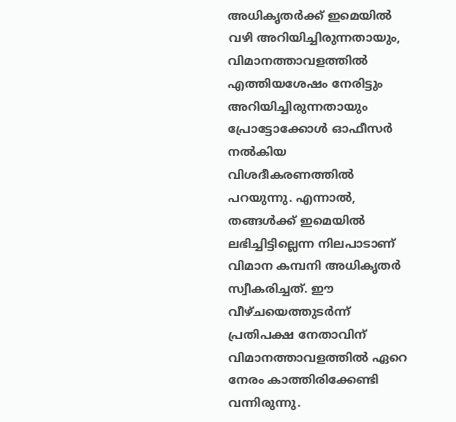അധികൃതർക്ക് ഇമെയിൽ വഴി അറിയിച്ചിരുന്നതായും, വിമാനത്താവളത്തിൽ എത്തിയശേഷം നേരിട്ടും അറിയിച്ചിരുന്നതായും പ്രോട്ടോക്കോൾ ഓഫീസർ നൽകിയ വിശദീകരണത്തിൽ പറയുന്നു. എന്നാൽ, തങ്ങൾക്ക് ഇമെയിൽ ലഭിച്ചിട്ടില്ലെന്ന നിലപാടാണ് വിമാന കമ്പനി അധികൃതർ സ്വീകരിച്ചത്. ഈ വീഴ്ചയെത്തുടർന്ന് പ്രതിപക്ഷ നേതാവിന് വിമാനത്താവളത്തിൽ ഏറെ നേരം കാത്തിരിക്കേണ്ടി വന്നിരുന്നു.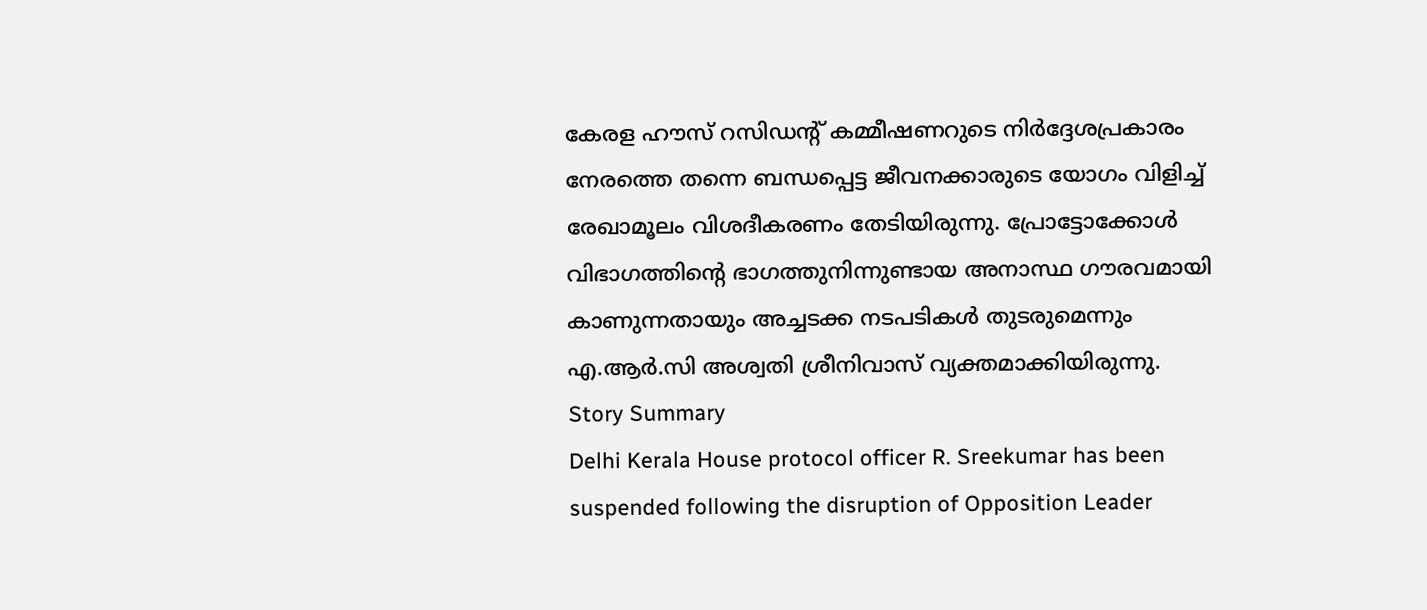കേരള ഹൗസ് റസിഡന്റ് കമ്മീഷണറുടെ നിർദ്ദേശപ്രകാരം നേരത്തെ തന്നെ ബന്ധപ്പെട്ട ജീവനക്കാരുടെ യോഗം വിളിച്ച് രേഖാമൂലം വിശദീകരണം തേടിയിരുന്നു. പ്രോട്ടോക്കോൾ വിഭാഗത്തിന്റെ ഭാഗത്തുനിന്നുണ്ടായ അനാസ്ഥ ഗൗരവമായി കാണുന്നതായും അച്ചടക്ക നടപടികൾ തുടരുമെന്നും എ.ആർ.സി അശ്വതി ശ്രീനിവാസ് വ്യക്തമാക്കിയിരുന്നു.
Story Summary
Delhi Kerala House protocol officer R. Sreekumar has been suspended following the disruption of Opposition Leader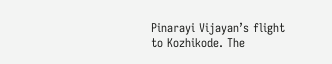Pinarayi Vijayan’s flight to Kozhikode. The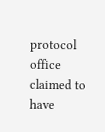protocol office claimed to have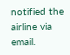notified the airline via email.